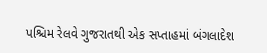પશ્ચિમ રેલવે ગુજરાતથી એક સપ્તાહમાં બંગલાદેશ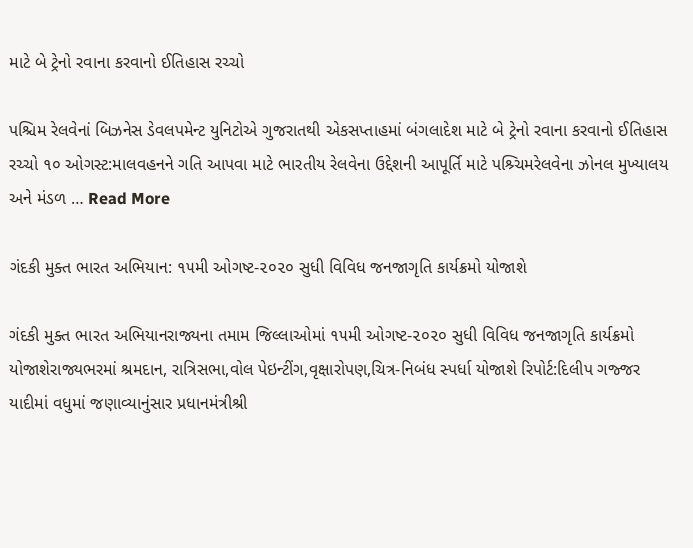માટે બે ટ્રેનો રવાના કરવાનો ઈતિહાસ રચ્ચો

પશ્ચિમ રેલવેનાં બિઝનેસ ડેવલપમેન્ટ યુનિટોએ ગુજરાતથી એકસપ્તાહમાં બંગલાદેશ માટે બે ટ્રેનો રવાના કરવાનો ઈતિહાસ રચ્ચો ૧૦ ઓગસ્ટ:માલવહનને ગતિ આપવા માટે ભારતીય રેલવેના ઉદ્દેશની આપૂર્તિ માટે પશ્ર્ચિમરેલવેના ઝોનલ મુખ્યાલય અને મંડળ … Read More

ગંદકી મુક્ત ભારત અભિયાન: ૧૫મી ઓગષ્ટ-૨૦૨૦ સુધી વિવિધ જનજાગૃતિ કાર્યક્રમો યોજાશે

ગંદકી મુક્ત ભારત અભિયાનરાજ્યના તમામ જિલ્લાઓમાં ૧૫મી ઓગષ્ટ-૨૦૨૦ સુધી વિવિધ જનજાગૃતિ કાર્યક્રમો યોજાશેરાજ્યભરમાં શ્રમદાન, રાત્રિસભા,વોલ પેઇન્ટીંગ,વૃક્ષારોપણ,ચિત્ર-નિબંધ સ્પર્ધા યોજાશે રિપોર્ટ:દિલીપ ગજ્જર યાદીમાં વધુમાં જણાવ્યાનુંસાર પ્રધાનમંત્રીશ્રી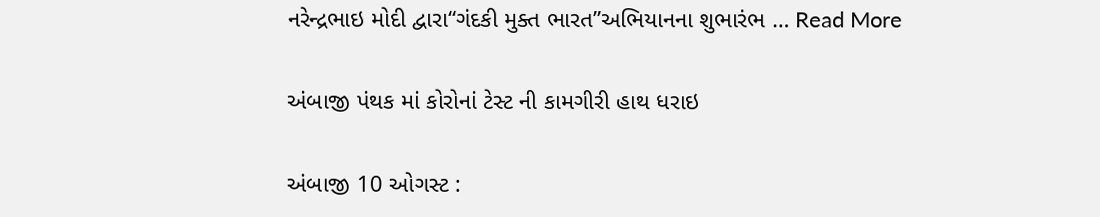નરેન્દ્રભાઇ મોદી દ્વારા“ગંદકી મુક્ત ભારત”અભિયાનના શુભારંભ … Read More

અંબાજી પંથક માં કોરોનાં ટેસ્ટ ની કામગીરી હાથ ધરાઇ

અંબાજી 10 ઓગસ્ટ :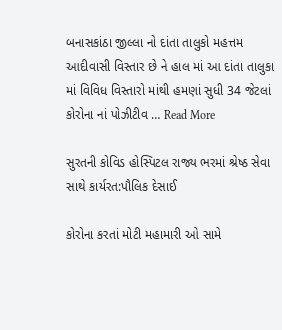બનાસકાંઠા જીલ્લા નો દાંતા તાલુકો મહત્તમ આદીવાસી વિસ્તાર છે ને હાલ માં આ દાંતા તાલુકા માં વિવિધ વિસ્તારો માંથી હમણાં સુધી 34 જેટલાં કોરોના નાં પોઝીટીવ … Read More

સુરતની કોવિડ હોસ્પિટલ રાજ્ય ભરમાં શ્રેષ્ઠ સેવા સાથે કાર્યરત:પૌલિક દેસાઈ

કોરોના કરતાં મોટી મહામારી ઓ સામે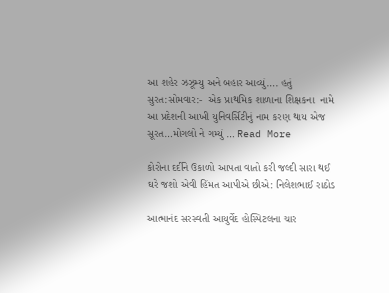આ શહેર ઝઝૂમ્યુ અને બહાર આવ્યું…. હતું સુરત:સોમવાર:-  એક પ્રાથમિક શાળાના શિક્ષકના  નામે આ પ્રદેશની આખી યુનિવર્સિટીનું નામ કરણ થાય એજ સૂરત…મોગલો ને ગમ્યું … Read More

કોરોના દર્દીને ઉકાળો આપતા વાતો કરી જલ્દી સારા થઈ ઘરે જશો એવી હિંમત આપીએ છીએ: નિલેશભાઈ રાઠોડ

આત્માનંદ સરસ્વતી આયુર્વેદ હોસ્પિટલના ચાર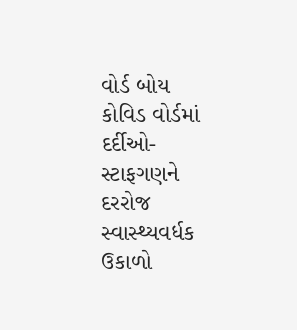વોર્ડ બોય કોવિડ વોર્ડમાં દર્દીઓ-સ્ટાફગણને દરરોજ સ્વાસ્થ્યવર્ધક ઉકાળો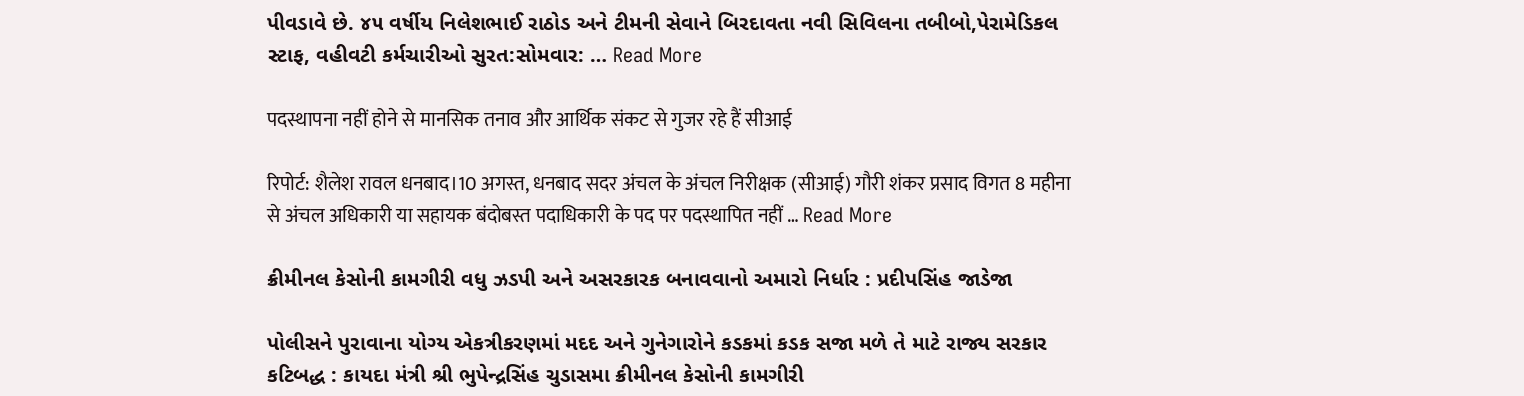પીવડાવે છે. ૪૫ વર્ષીય નિલેશભાઈ રાઠોડ અને ટીમની સેવાને બિરદાવતા નવી સિવિલના તબીબો,પેરામેડિકલ સ્ટાફ, વહીવટી કર્મચારીઓ સુરત:સોમવાર: … Read More

पदस्थापना नहीं होने से मानसिक तनाव और आर्थिक संकट से गुजर रहे हैं सीआई

रिपोर्ट: शैलेश रावल धनबाद।10 अगस्त, धनबाद सदर अंचल के अंचल निरीक्षक (सीआई) गौरी शंकर प्रसाद विगत 8 महीना से अंचल अधिकारी या सहायक बंदोबस्त पदाधिकारी के पद पर पदस्थापित नहीं … Read More

ક્રીમીનલ કેસોની કામગીરી વધુ ઝડપી અને અસરકારક બનાવવાનો અમારો નિર્ધાર : પ્રદીપસિંહ જાડેજા

પોલીસને પુરાવાના યોગ્ય એકત્રીકરણમાં મદદ અને ગુનેગારોને કડકમાં કડક સજા મળે તે માટે રાજ્ય સરકાર કટિબદ્ધ : કાયદા મંત્રી શ્રી ભુપેન્દ્રસિંહ ચુડાસમા ક્રીમીનલ કેસોની કામગીરી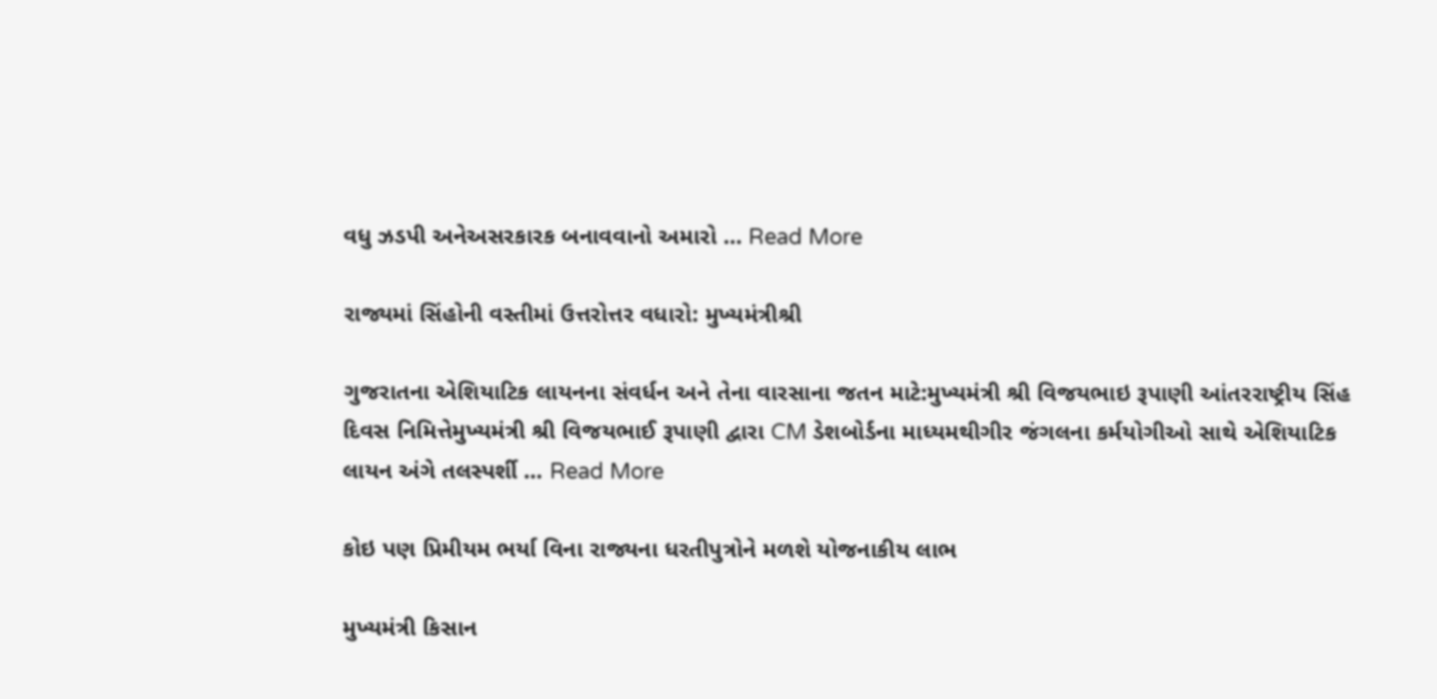વધુ ઝડપી અનેઅસરકારક બનાવવાનો અમારો … Read More

રાજ્યમાં સિંહોની વસ્તીમાં ઉત્તરોત્તર વધારો: મુખ્યમંત્રીશ્રી

ગુજરાતના એશિયાટિક લાયનના સંવર્ધન અને તેના વારસાના જતન માટે:મુખ્યમંત્રી શ્રી વિજયભાઇ રૂપાણી આંતરરાષ્ટ્રીય સિંહ દિવસ નિમિત્તેમુખ્યમંત્રી શ્રી વિજયભાઈ રૂપાણી દ્વારા CM ડેશબોર્ડના માધ્યમથીગીર જંગલના કર્મયોગીઓ સાથે એશિયાટિક લાયન અંગે તલસ્પર્શી … Read More

કોઇ પણ પ્રિમીયમ ભર્યા વિના રાજ્યના ધરતીપુત્રોને મળશે યોજનાકીય લાભ

મુખ્યમંત્રી કિસાન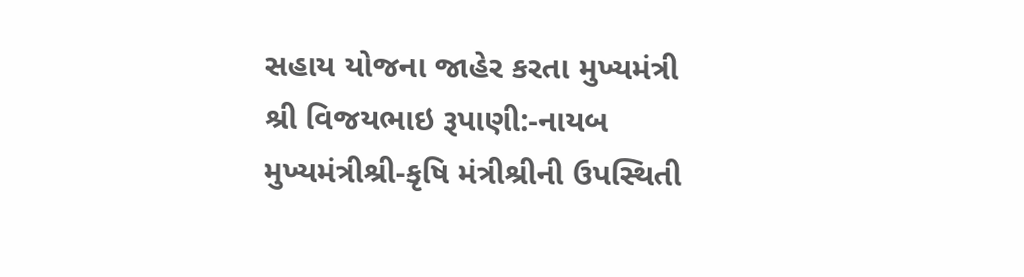સહાય યોજના જાહેર કરતા મુખ્યમંત્રી શ્રી વિજયભાઇ રૂપાણી:-નાયબ મુખ્યમંત્રીશ્રી-કૃષિ મંત્રીશ્રીની ઉપસ્થિતી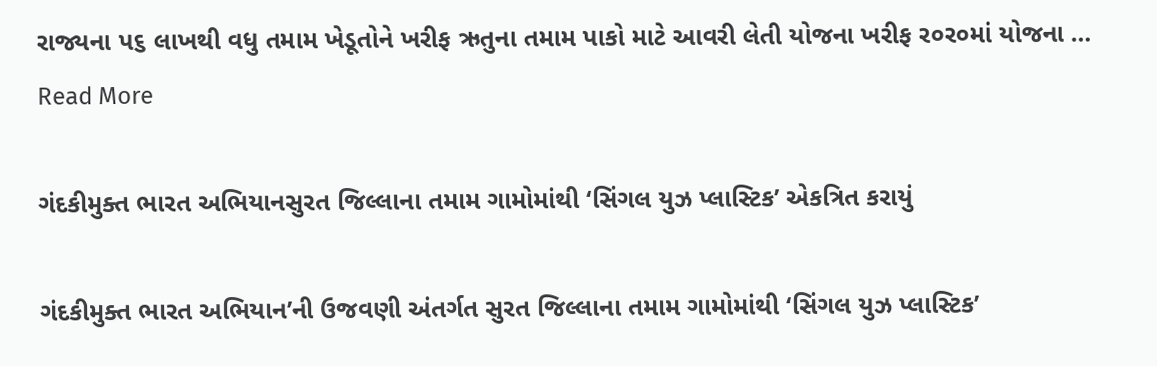રાજ્યના પ૬ લાખથી વધુ તમામ ખેડૂતોને ખરીફ ઋતુના તમામ પાકો માટે આવરી લેતી યોજના ખરીફ ર૦ર૦માં યોજના … Read More

ગંદકીમુક્ત ભારત અભિયાનસુરત જિલ્લાના તમામ ગામોમાંથી ‘સિંગલ યુઝ પ્લાસ્ટિક’ એકત્રિત કરાયું

ગંદકીમુક્ત ભારત અભિયાન’ની ઉજવણી અંતર્ગત સુરત જિલ્લાના તમામ ગામોમાંથી ‘સિંગલ યુઝ પ્લાસ્ટિક’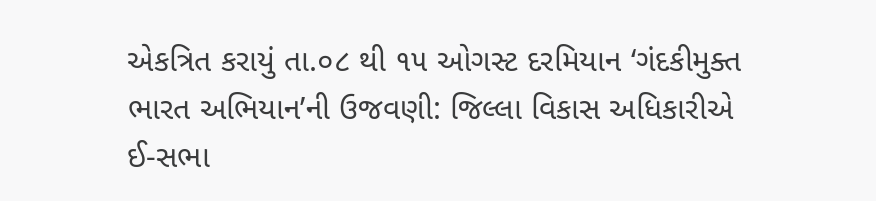એકત્રિત કરાયું તા.૦૮ થી ૧૫ ઓગસ્ટ દરમિયાન ‘ગંદકીમુક્ત ભારત અભિયાન’ની ઉજવણી: જિલ્લા વિકાસ અધિકારીએ ઈ-સભા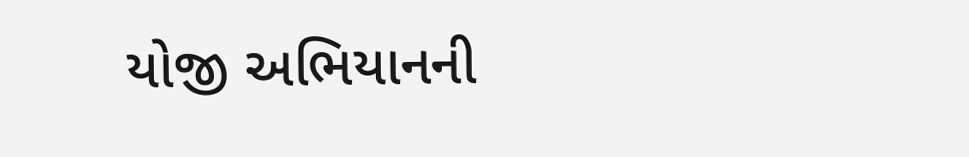યોજી અભિયાનની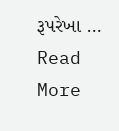રૂપરેખા … Read More